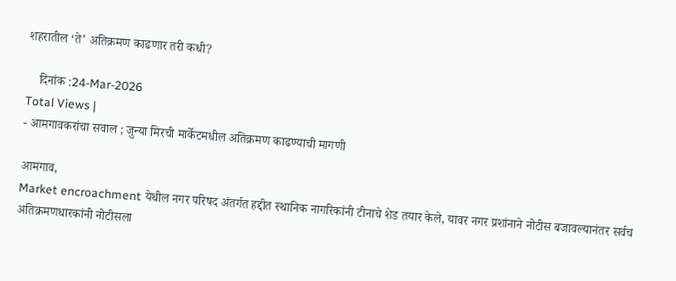शहरातील ‘ते’ अतिक्रमण काढणार तरी कधी?

    दिनांक :24-Mar-2026
Total Views |
- आमगावकरांचा सवाल ; जुन्या मिरची मार्केटमधील अतिक्रमण काढण्याची मागणी

आमगाव,
Market encroachment येथील नगर परिषद अंतर्गत हद्दीत स्थानिक नागरिकांनी टीनाचे शेड तयार केले, यावर नगर प्रशांनाने नोटीस बजावल्यानंतर सर्वच अतिक्रमणधारकांनी नोटीसला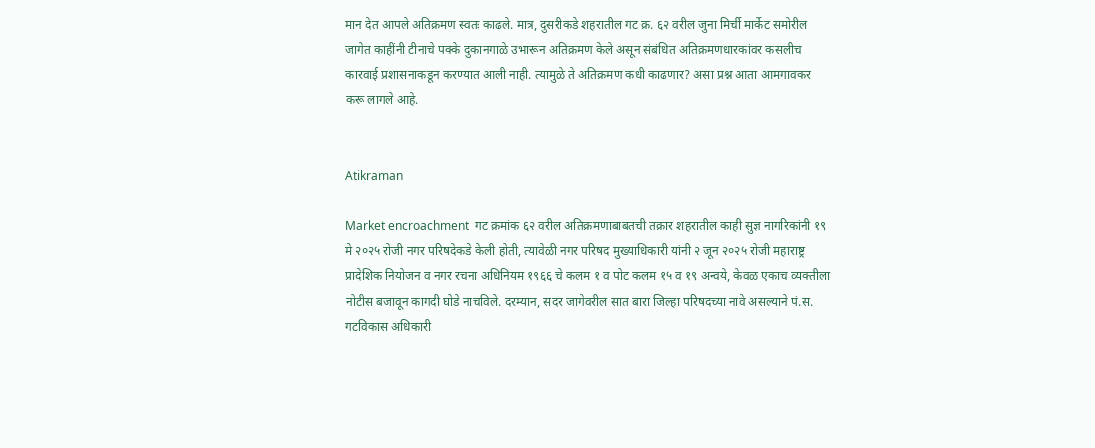मान देत आपले अतिक्रमण स्वतः काढले. मात्र, दुसरीकडे शहरातील गट क्र. ६२ वरील जुना मिर्ची मार्केट समोरील जागेत काहींनी टीनाचे पक्के दुकानगाळे उभारून अतिक्रमण केले असून संबंधित अतिक्रमणधारकांवर कसलीच कारवाई प्रशासनाकडून करण्यात आली नाही. त्यामुळे ते अतिक्रमण कधी काढणार? असा प्रश्न आता आमगावकर करू लागले आहे.


Atikraman

Market encroachment  गट क्रमांक ६२ वरील अतिक्रमणाबाबतची तक्रार शहरातील काही सुज्ञ नागरिकांनी १९ मे २०२५ रोजी नगर परिषदेकडे केली होती, त्यावेळी नगर परिषद मुख्याधिकारी यांनी २ जून २०२५ रोजी महाराष्ट्र प्रादेशिक नियोजन व नगर रचना अधिनियम १९६६ चे कलम १ व पोट कलम १५ व १९ अन्वये, केवळ एकाच व्यक्तीला नोटीस बजावून कागदी घोडे नाचविले. दरम्यान, सदर जागेवरील सात बारा जिल्हा परिषदच्या नावे असल्याने पं.स. गटविकास अधिकारी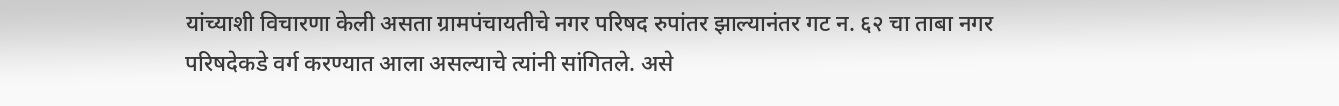यांच्याशी विचारणा केली असता ग्रामपंचायतीचे नगर परिषद रुपांतर झाल्यानंतर गट न. ६२ चा ताबा नगर परिषदेकडे वर्ग करण्यात आला असल्याचे त्यांनी सांगितले. असे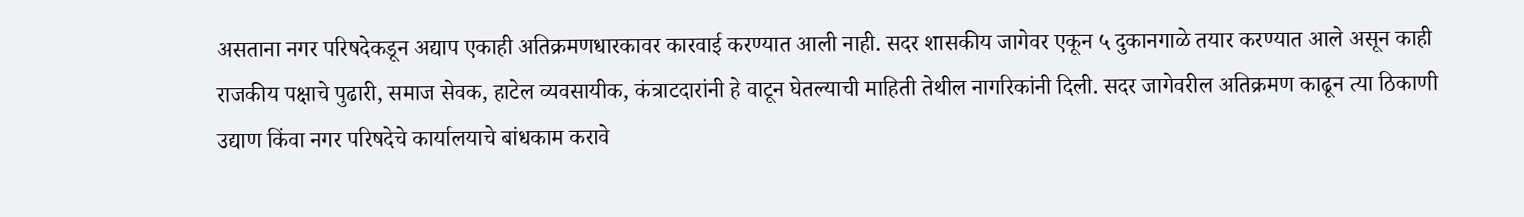असताना नगर परिषदेकडून अद्याप एकाही अतिक्रमणधारकावर कारवाई करण्यात आली नाही. सदर शासकीय जागेवर एकून ५ दुकानगाळे तयार करण्यात आले असून काही राजकीय पक्षाचे पुढारी, समाज सेवक, हाटेल व्यवसायीक, कंत्राटदारांनी हे वाटून घेतल्याची माहिती तेथील नागरिकांनी दिली. सदर जागेवरील अतिक्रमण काढून त्या ठिकाणी उद्याण किंवा नगर परिषदेचे कार्यालयाचे बांधकाम करावे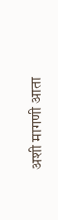अशी मागणी आता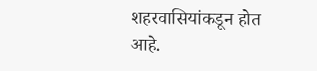शहरवासियांकडून होत आहे.